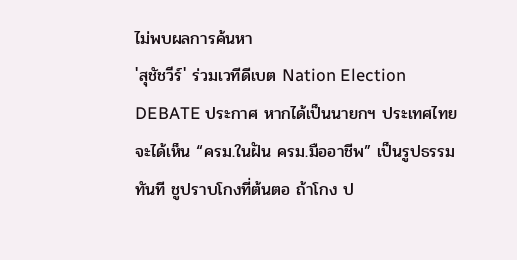ไม่พบผลการค้นหา
'สุชัชวีร์' ร่วมเวทีดีเบต Nation Election DEBATE ประกาศ หากได้เป็นนายกฯ ประเทศไทยจะได้เห็น “ครม.ในฝัน ครม.มืออาชีพ” เป็นรูปธรรมทันที ชูปราบโกงที่ต้นตอ ถ้าโกง ป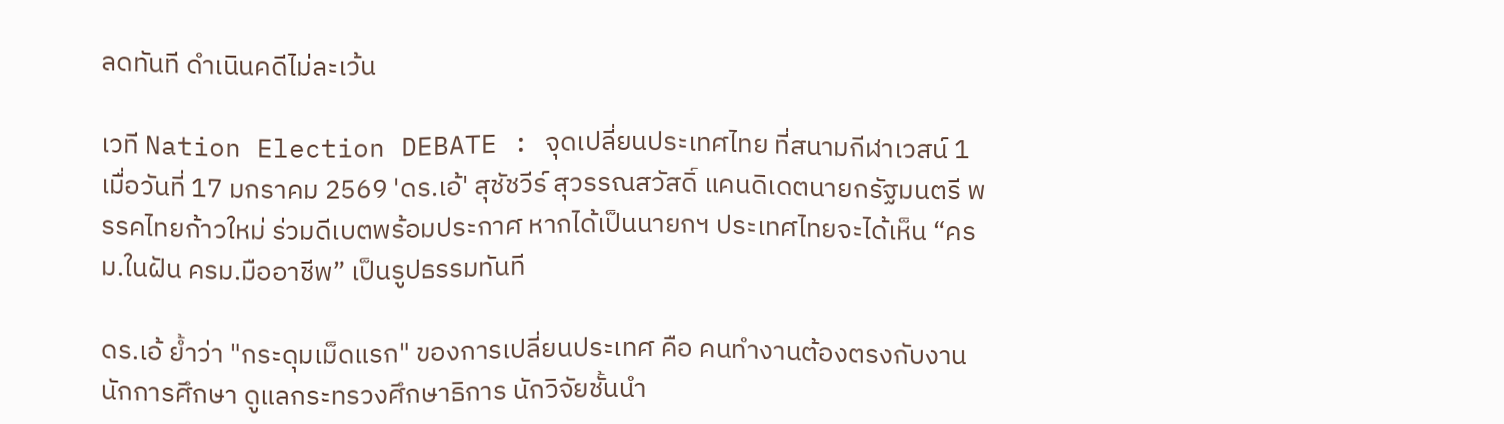ลดทันที ดำเนินคดีไม่ละเว้น

เวที Nation Election DEBATE : จุดเปลี่ยนประเทศไทย ที่สนามกีฬาเวสน์ 1 เมื่อวันที่ 17 มกราคม 2569 'ดร.เอ้' สุชัชวีร์ สุวรรณสวัสดิ์ แคนดิเดตนายกรัฐมนตรี พรรคไทยก้าวใหม่ ร่วมดีเบตพร้อมประกาศ หากได้เป็นนายกฯ ประเทศไทยจะได้เห็น “ครม.ในฝัน ครม.มืออาชีพ” เป็นรูปธรรมทันที

ดร.เอ้ ย้ำว่า "กระดุมเม็ดแรก" ของการเปลี่ยนประเทศ คือ คนทำงานต้องตรงกับงาน นักการศึกษา ดูแลกระทรวงศึกษาธิการ นักวิจัยชั้นนำ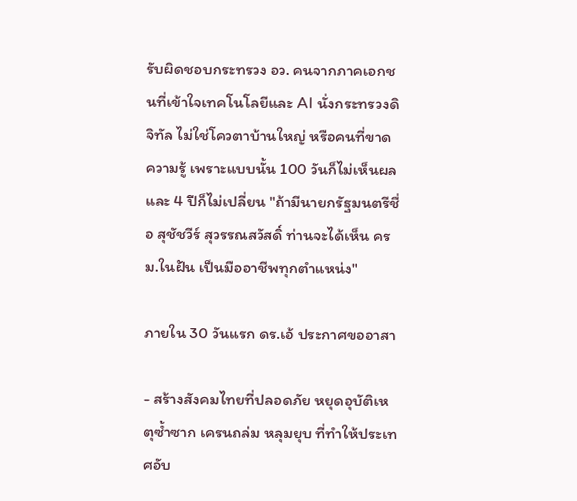รับผิดชอบกระทรวง อว. คนจากภาคเอกชนที่เข้าใจเทคโนโลยีและ AI นั่งกระทรวงดิจิทัล ไม่ใช่โควตาบ้านใหญ่ หรือคนที่ขาดความรู้ เพราะแบบนั้น 100 วันก็ไม่เห็นผล และ 4 ปีก็ไม่เปลี่ยน "ถ้ามีนายกรัฐมนตรีชื่อ สุชัชวีร์ สุวรรณสวัสดิ์ ท่านจะได้เห็น ครม.ในฝัน เป็นมืออาชีพทุกตำแหน่ง"

ภายใน 30 วันแรก ดร.เอ้ ประกาศขออาสา

- สร้างสังคมไทยที่ปลอดภัย หยุดอุบัติเหตุซ้ำซาก เครนถล่ม หลุมยุบ ที่ทำให้ประเทศอับ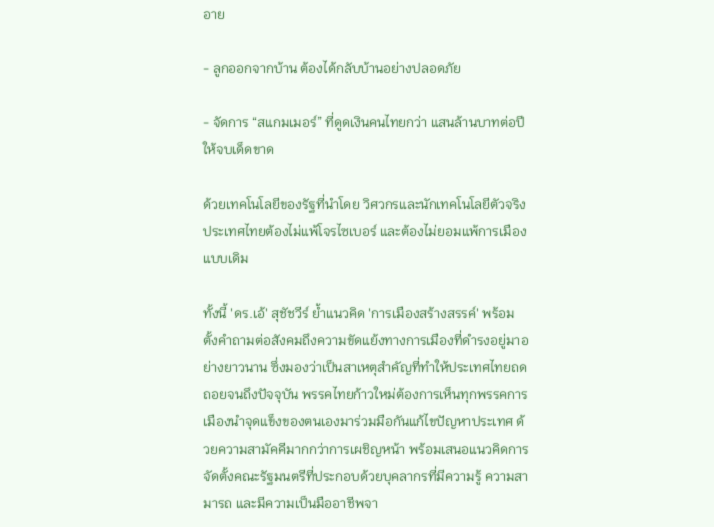อาย

- ลูกออกจากบ้าน ต้องได้กลับบ้านอย่างปลอดภัย

- จัดการ “สแกมเมอร์” ที่ดูดเงินคนไทยกว่า แสนล้านบาทต่อปี ให้จบเด็ดขาด

ด้วยเทคโนโลยีของรัฐที่นำโดย วิศวกรและนักเทคโนโลยีตัวจริง ประเทศไทยต้องไม่แพ้โจรไซเบอร์ และต้องไม่ยอมแพ้การเมืองแบบเดิม

ทั้งนี้ 'ดร.เอ้' สุชัชวีร์ ย้ำแนวคิด 'การเมืองสร้างสรรค์' พร้อมตั้งคำถามต่อสังคมถึงความขัดแย้งทางการเมืองที่ดำรงอยู่มาอย่างยาวนาน ซึ่งมองว่าเป็นสาเหตุสำคัญที่ทำให้ประเทศไทยถดถอยจนถึงปัจจุบัน พรรคไทยก้าวใหม่ต้องการเห็นทุกพรรคการเมืองนำจุดแข็งของตนเองมาร่วมมือกันแก้ไขปัญหาประเทศ ด้วยความสามัคคีมากกว่าการเผชิญหน้า พร้อมเสนอแนวคิดการจัดตั้งคณะรัฐมนตรีที่ประกอบด้วยบุคลากรที่มีความรู้ ความสามารถ และมีความเป็นมืออาชีพจา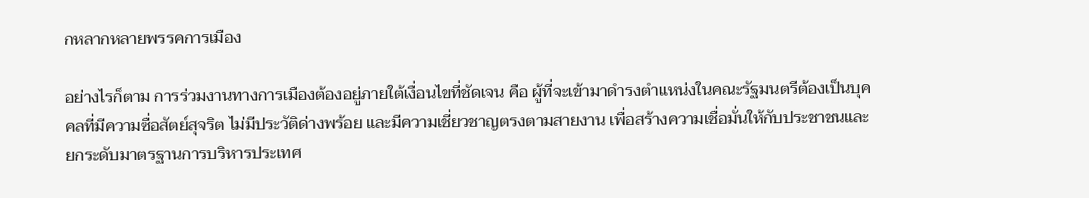กหลากหลายพรรคการเมือง

อย่างไรก็ตาม การร่วมงานทางการเมืองต้องอยู่ภายใต้เงื่อนไขที่ชัดเจน คือ ผู้ที่จะเข้ามาดำรงตำแหน่งในคณะรัฐมนตรีต้องเป็นบุคคลที่มีความซื่อสัตย์สุจริต ไม่มีประวัติด่างพร้อย และมีความเชี่ยวชาญตรงตามสายงาน เพื่อสร้างความเชื่อมั่นให้กับประชาชนและยกระดับมาตรฐานการบริหารประเทศ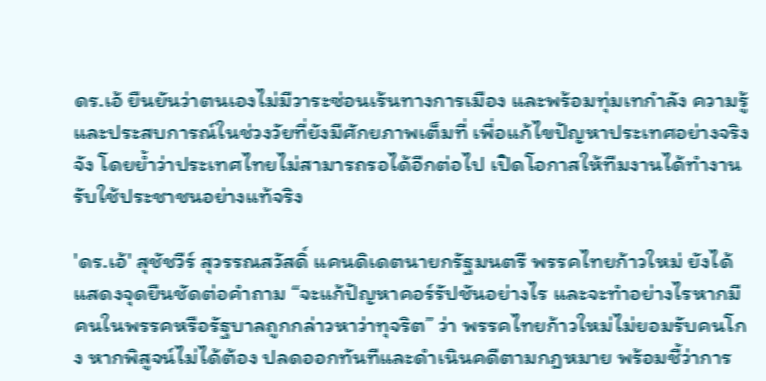ดร.เอ้ ยืนยันว่าตนเองไม่มีวาระซ่อนเร้นทางการเมือง และพร้อมทุ่มเทกำลัง ความรู้ และประสบการณ์ในช่วงวัยที่ยังมีศักยภาพเต็มที่ เพื่อแก้ไขปัญหาประเทศอย่างจริงจัง โดยย้ำว่าประเทศไทยไม่สามารถรอได้อีกต่อไป เปิดโอกาสให้ทีมงานได้ทำงานรับใช้ประชาชนอย่างแท้จริง

'ดร.เอ้' สุชัชวีร์ สุวรรณสวัสดิ์ แคนดิเดตนายกรัฐมนตรี พรรคไทยก้าวใหม่ ยังได้แสดงจุดยืนชัดต่อคำถาม “จะแก้ปัญหาคอร์รัปชันอย่างไร และจะทำอย่างไรหากมีคนในพรรคหรือรัฐบาลถูกกล่าวหาว่าทุจริต” ว่า พรรคไทยก้าวใหม่ไม่ยอมรับคนโกง หากพิสูจน์ไม่ได้ต้อง ปลดออกทันทีและดำเนินคดีตามกฎหมาย พร้อมชี้ว่าการ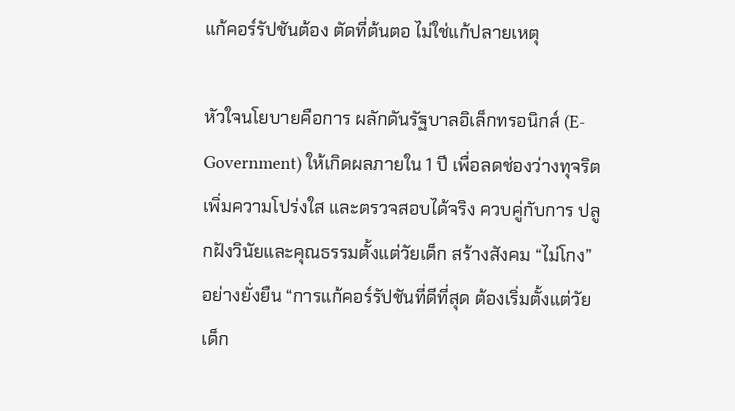แก้คอร์รัปชันต้อง ตัดที่ต้นตอ ไม่ใช่แก้ปลายเหตุ

หัวใจนโยบายคือการ ผลักดันรัฐบาลอิเล็กทรอนิกส์ (E-Government) ให้เกิดผลภายใน 1 ปี เพื่อลดช่องว่างทุจริต เพิ่มความโปร่งใส และตรวจสอบได้จริง ควบคู่กับการ ปลูกฝังวินัยและคุณธรรมตั้งแต่วัยเด็ก สร้างสังคม “ไม่โกง” อย่างยั่งยืน “การแก้คอร์รัปชันที่ดีที่สุด ต้องเริ่มตั้งแต่วัยเด็ก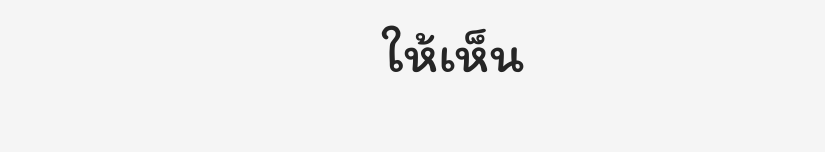ให้เห็น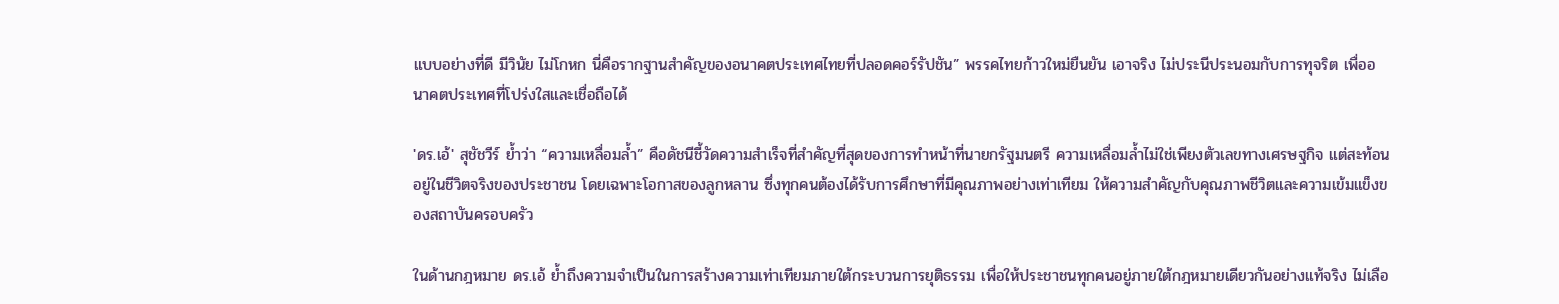แบบอย่างที่ดี มีวินัย ไม่โกหก นี่คือรากฐานสำคัญของอนาคตประเทศไทยที่ปลอดคอร์รัปชัน” พรรคไทยก้าวใหม่ยืนยัน เอาจริง ไม่ประนีประนอมกับการทุจริต เพื่ออนาคตประเทศที่โปร่งใสและเชื่อถือได้

'ดร.เอ้' สุชัชวีร์ ย้ำว่า “ความเหลื่อมล้ำ” คือดัชนีชี้วัดความสำเร็จที่สำคัญที่สุดของการทำหน้าที่นายกรัฐมนตรี ความเหลื่อมล้ำไม่ใช่เพียงตัวเลขทางเศรษฐกิจ แต่สะท้อนอยู่ในชีวิตจริงของประชาชน โดยเฉพาะโอกาสของลูกหลาน ซึ่งทุกคนต้องได้รับการศึกษาที่มีคุณภาพอย่างเท่าเทียม ให้ความสำคัญกับคุณภาพชีวิตและความเข้มแข็งของสถาบันครอบครัว

ในด้านกฎหมาย ดร.เอ้ ย้ำถึงความจำเป็นในการสร้างความเท่าเทียมภายใต้กระบวนการยุติธรรม เพื่อให้ประชาชนทุกคนอยู่ภายใต้กฎหมายเดียวกันอย่างแท้จริง ไม่เลือ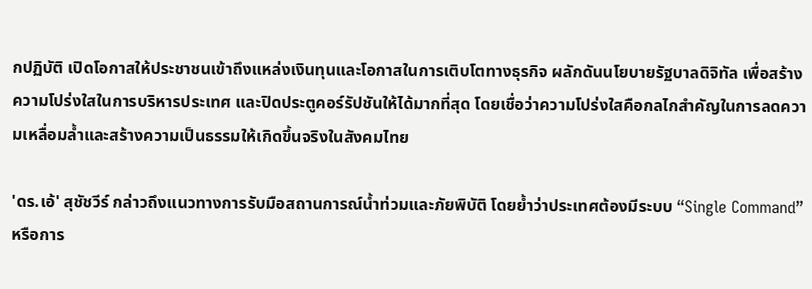กปฏิบัติ เปิดโอกาสให้ประชาชนเข้าถึงแหล่งเงินทุนและโอกาสในการเติบโตทางธุรกิจ ผลักดันนโยบายรัฐบาลดิจิทัล เพื่อสร้างความโปร่งใสในการบริหารประเทศ และปิดประตูคอร์รัปชันให้ได้มากที่สุด โดยเชื่อว่าความโปร่งใสคือกลไกสำคัญในการลดความเหลื่อมล้ำและสร้างความเป็นธรรมให้เกิดขึ้นจริงในสังคมไทย

'ดร.เอ้' สุชัชวีร์ กล่าวถึงแนวทางการรับมือสถานการณ์น้ำท่วมและภัยพิบัติ โดยย้ำว่าประเทศต้องมีระบบ “Single Command” หรือการ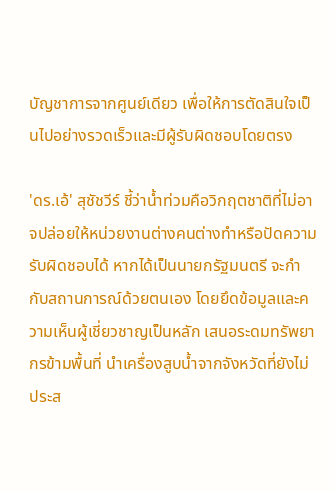บัญชาการจากศูนย์เดียว เพื่อให้การตัดสินใจเป็นไปอย่างรวดเร็วและมีผู้รับผิดชอบโดยตรง

'ดร.เอ้' สุชัชวีร์ ชี้ว่าน้ำท่วมคือวิกฤตชาติที่ไม่อาจปล่อยให้หน่วยงานต่างคนต่างทำหรือปัดความรับผิดชอบได้ หากได้เป็นนายกรัฐมนตรี จะกำกับสถานการณ์ด้วยตนเอง โดยยึดข้อมูลและความเห็นผู้เชี่ยวชาญเป็นหลัก เสนอระดมทรัพยากรข้ามพื้นที่ นำเครื่องสูบน้ำจากจังหวัดที่ยังไม่ประส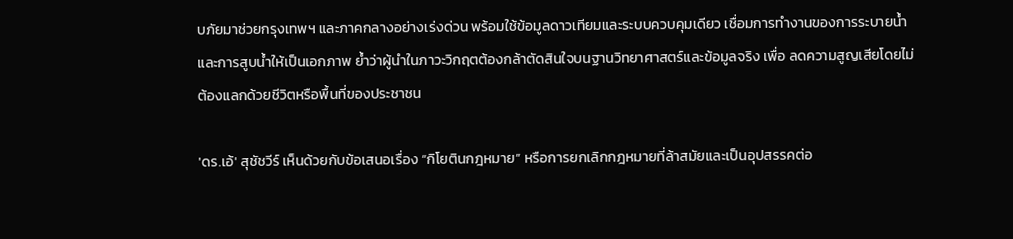บภัยมาช่วยกรุงเทพฯ และภาคกลางอย่างเร่งด่วน พร้อมใช้ข้อมูลดาวเทียมและระบบควบคุมเดียว เชื่อมการทำงานของการระบายน้ำและการสูบน้ำให้เป็นเอกภาพ ย้ำว่าผู้นำในภาวะวิกฤตต้องกล้าตัดสินใจบนฐานวิทยาศาสตร์และข้อมูลจริง เพื่อ ลดความสูญเสียโดยไม่ต้องแลกด้วยชีวิตหรือพื้นที่ของประชาชน

'ดร.เอ้' สุชัชวีร์ เห็นด้วยกับข้อเสนอเรื่อง “กิโยตินกฎหมาย” หรือการยกเลิกกฎหมายที่ล้าสมัยและเป็นอุปสรรคต่อ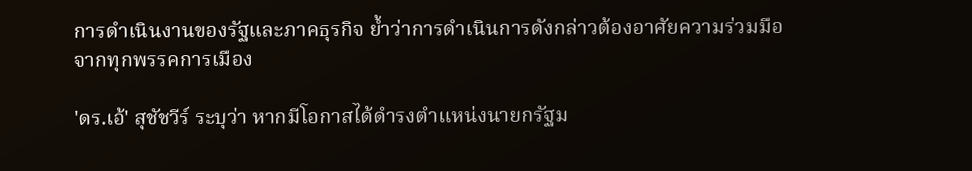การดำเนินงานของรัฐและภาคธุรกิจ ย้ำว่าการดำเนินการดังกล่าวต้องอาศัยความร่วมมือจากทุกพรรคการเมือง

'ดร.เอ้' สุชัชวีร์ ระบุว่า หากมีโอกาสได้ดำรงตำแหน่งนายกรัฐม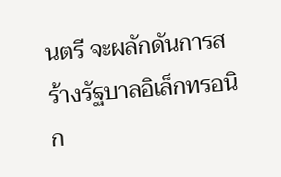นตรี จะผลักดันการสร้างรัฐบาลอิเล็กทรอนิก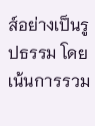ส์อย่างเป็นรูปธรรม โดยเน้นการรวม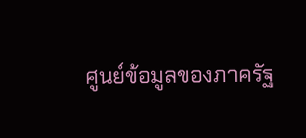ศูนย์ข้อมูลของภาครัฐ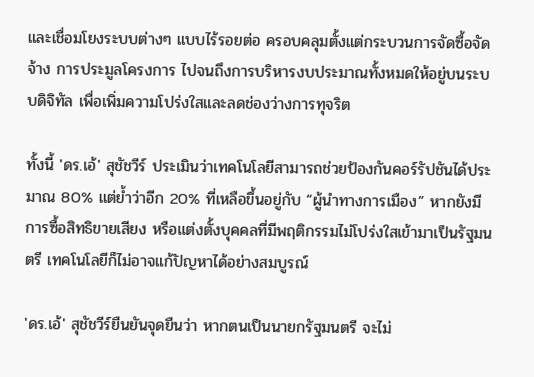และเชื่อมโยงระบบต่างๆ แบบไร้รอยต่อ ครอบคลุมตั้งแต่กระบวนการจัดซื้อจัดจ้าง การประมูลโครงการ ไปจนถึงการบริหารงบประมาณทั้งหมดให้อยู่บนระบบดิจิทัล เพื่อเพิ่มความโปร่งใสและลดช่องว่างการทุจริต

ทั้งนี้ 'ดร.เอ้' สุชัชวีร์ ประเมินว่าเทคโนโลยีสามารถช่วยป้องกันคอร์รัปชันได้ประมาณ 80% แต่ย้ำว่าอีก 20% ที่เหลือขึ้นอยู่กับ “ผู้นำทางการเมือง” หากยังมีการซื้อสิทธิขายเสียง หรือแต่งตั้งบุคคลที่มีพฤติกรรมไม่โปร่งใสเข้ามาเป็นรัฐมนตรี เทคโนโลยีก็ไม่อาจแก้ปัญหาได้อย่างสมบูรณ์

'ดร.เอ้' สุชัชวีร์ยืนยันจุดยืนว่า หากตนเป็นนายกรัฐมนตรี จะไม่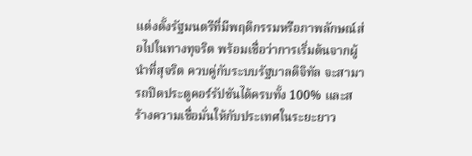แต่งตั้งรัฐมนตรีที่มีพฤติกรรมหรือภาพลักษณ์ส่อไปในทางทุจริต พร้อมเชื่อว่าการเริ่มต้นจากผู้นำที่สุจริต ควบคู่กับระบบรัฐบาลดิจิทัล จะสามารถปิดประตูคอร์รัปชันได้ครบทั้ง 100% และสร้างความเชื่อมั่นให้กับประเทศในระยะยาว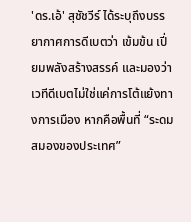'ดร.เอ้' สุชัชวีร์ ได้ระบุถึงบรรยากาศการดีเบตว่า เข้มข้น เปี่ยมพลังสร้างสรรค์ และมองว่า เวทีดีเบตไม่ใช่แค่การโต้แย้งทางการเมือง หากคือพื้นที่ “ระดมสมองของประเทศ”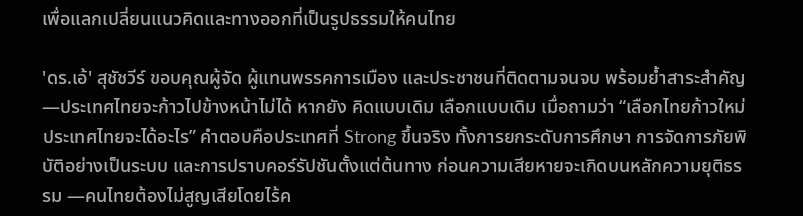เพื่อแลกเปลี่ยนแนวคิดและทางออกที่เป็นรูปธรรมให้คนไทย

'ดร.เอ้' สุชัชวีร์ ขอบคุณผู้จัด ผู้แทนพรรคการเมือง และประชาชนที่ติดตามจนจบ พร้อมย้ำสาระสำคัญ —ประเทศไทยจะก้าวไปข้างหน้าไม่ได้ หากยัง คิดแบบเดิม เลือกแบบเดิม เมื่อถามว่า “เลือกไทยก้าวใหม่ ประเทศไทยจะได้อะไร” คำตอบคือประเทศที่ Strong ขึ้นจริง ทั้งการยกระดับการศึกษา การจัดการภัยพิบัติอย่างเป็นระบบ และการปราบคอร์รัปชันตั้งแต่ต้นทาง ก่อนความเสียหายจะเกิดบนหลักความยุติธรรม —คนไทยต้องไม่สูญเสียโดยไร้ค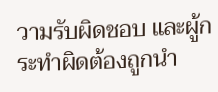วามรับผิดชอบ และผู้กระทำผิดต้องถูกนำ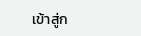เข้าสู่ก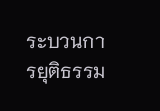ระบวนการยุติธรรม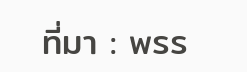ที่มา : พรร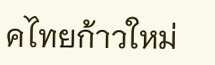คไทยก้าวใหม่